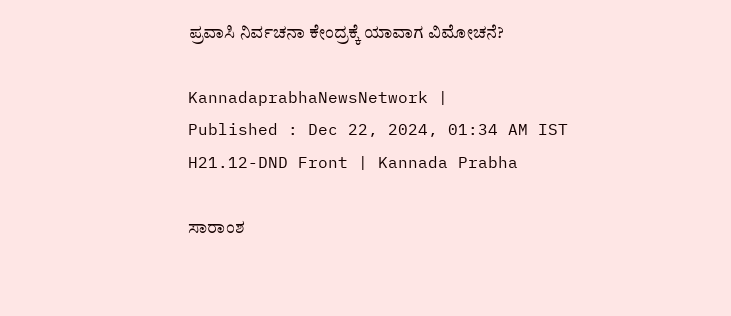ಪ್ರವಾಸಿ ನಿರ್ವಚನಾ ಕೇಂದ್ರಕ್ಕೆ ಯಾವಾಗ ವಿಮೋಚನೆ?

KannadaprabhaNewsNetwork |
Published : Dec 22, 2024, 01:34 AM IST
H21.12-DND Front | Kannada Prabha

ಸಾರಾಂಶ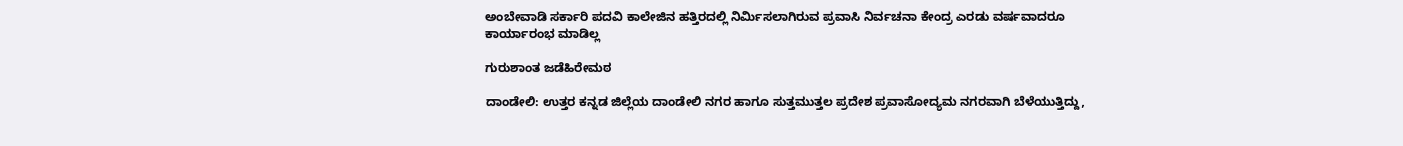ಅಂಬೇವಾಡಿ ಸರ್ಕಾರಿ ಪದವಿ ಕಾಲೇಜಿನ ಹತ್ತಿರದಲ್ಲಿ ನಿರ್ಮಿಸಲಾಗಿರುವ ಪ್ರವಾಸಿ ನಿರ್ವಚನಾ ಕೇಂದ್ರ ಎರಡು ವರ್ಷವಾದರೂ ಕಾರ್ಯಾರಂಭ ಮಾಡಿಲ್ಲ

ಗುರುಶಾಂತ ಜಡೆಹಿರೇಮಠ

ದಾಂಡೇಲಿ: ಉತ್ತರ ಕನ್ನಡ ಜಿಲ್ಲೆಯ ದಾಂಡೇಲಿ ನಗರ ಹಾಗೂ ಸುತ್ತಮುತ್ತಲ ಪ್ರದೇಶ ಪ್ರವಾಸೋದ್ಯಮ ನಗರವಾಗಿ ಬೆಳೆಯುತ್ತಿದ್ದು,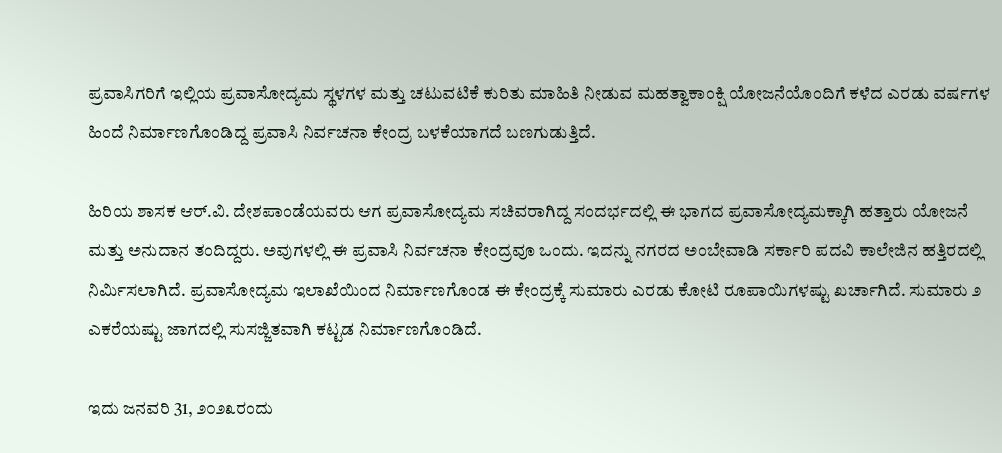ಪ್ರವಾಸಿಗರಿಗೆ ಇಲ್ಲಿಯ ಪ್ರವಾಸೋದ್ಯಮ ಸ್ಥಳಗಳ ಮತ್ತು ಚಟುವಟಿಕೆ ಕುರಿತು ಮಾಹಿತಿ ನೀಡುವ ಮಹತ್ವಾಕಾಂಕ್ಷಿ ಯೋಜನೆಯೊಂದಿಗೆ ಕಳೆದ ಎರಡು ವರ್ಷಗಳ ಹಿಂದೆ ನಿರ್ಮಾಣಗೊಂಡಿದ್ದ ಪ್ರವಾಸಿ ನಿರ್ವಚನಾ ಕೇಂದ್ರ ಬಳಕೆಯಾಗದೆ ಬಣಗುಡುತ್ತಿದೆ.

ಹಿರಿಯ ಶಾಸಕ ಆರ್.ವಿ. ದೇಶಪಾಂಡೆಯವರು ಆಗ ಪ್ರವಾಸೋದ್ಯಮ ಸಚಿವರಾಗಿದ್ದ ಸಂದರ್ಭದಲ್ಲಿ ಈ ಭಾಗದ ಪ್ರವಾಸೋದ್ಯಮಕ್ಕಾಗಿ ಹತ್ತಾರು ಯೋಜನೆ ಮತ್ತು ಅನುದಾನ ತಂದಿದ್ದರು. ಅವುಗಳಲ್ಲಿ ಈ ಪ್ರವಾಸಿ ನಿರ್ವಚನಾ ಕೇಂದ್ರವೂ ಒಂದು. ಇದನ್ನು ನಗರದ ಅಂಬೇವಾಡಿ ಸರ್ಕಾರಿ ಪದವಿ ಕಾಲೇಜಿನ ಹತ್ತಿರದಲ್ಲಿ ನಿರ್ಮಿಸಲಾಗಿದೆ. ಪ್ರವಾಸೋದ್ಯಮ ಇಲಾಖೆಯಿಂದ ನಿರ್ಮಾಣಗೊಂಡ ಈ ಕೇಂದ್ರಕ್ಕೆ ಸುಮಾರು ಎರಡು ಕೋಟಿ ರೂಪಾಯಿಗಳಷ್ಟು ಖರ್ಚಾಗಿದೆ. ಸುಮಾರು ೨ ಎಕರೆಯಷ್ಟು ಜಾಗದಲ್ಲಿ ಸುಸಜ್ಜಿತವಾಗಿ ಕಟ್ಟಡ ನಿರ್ಮಾಣಗೊಂಡಿದೆ.

ಇದು ಜನವರಿ 31, ೨೦೨೩ರಂದು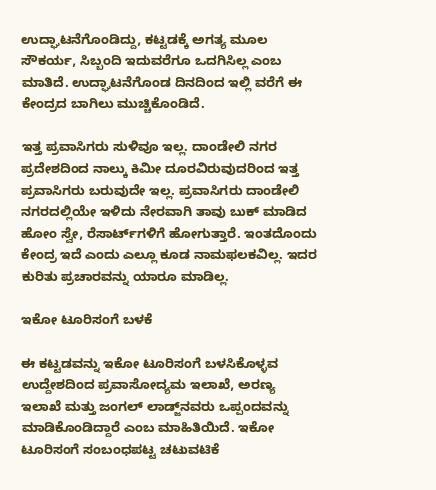ಉದ್ಘಾಟನೆಗೊಂಡಿದ್ದು, ಕಟ್ಟಡಕ್ಕೆ ಅಗತ್ಯ ಮೂಲ ಸೌಕರ್ಯ, ಸಿಬ್ಬಂದಿ ಇದುವರೆಗೂ ಒದಗಿಸಿಲ್ಲ ಎಂಬ ಮಾತಿದೆ. ಉದ್ಘಾಟನೆಗೊಂಡ ದಿನದಿಂದ ಇಲ್ಲಿ ವರೆಗೆ ಈ ಕೇಂದ್ರದ ಬಾಗಿಲು ಮುಚ್ಚಿಕೊಂಡಿದೆ.

ಇತ್ತ ಪ್ರವಾಸಿಗರು ಸುಳಿವೂ ಇಲ್ಲ. ದಾಂಡೇಲಿ ನಗರ ಪ್ರದೇಶದಿಂದ ನಾಲ್ಕು ಕಿಮೀ ದೂರವಿರುವುದರಿಂದ ಇತ್ತ ಪ್ರವಾಸಿಗರು ಬರುವುದೇ ಇಲ್ಲ. ಪ್ರವಾಸಿಗರು ದಾಂಡೇಲಿ ನಗರದಲ್ಲಿಯೇ ಇಳಿದು ನೇರವಾಗಿ ತಾವು ಬುಕ್ ಮಾಡಿದ ಹೋಂ ಸ್ವೇ, ರೆಸಾರ್ಟ್‌ಗಳಿಗೆ ಹೋಗುತ್ತಾರೆ. ಇಂತದೊಂದು ಕೇಂದ್ರ ಇದೆ ಎಂದು ಎಲ್ಲೂ ಕೂಡ ನಾಮಫಲಕವಿಲ್ಲ. ಇದರ ಕುರಿತು ಪ್ರಚಾರವನ್ನು ಯಾರೂ ಮಾಡಿಲ್ಲ.

ಇಕೋ ಟೂರಿಸಂಗೆ ಬಳಕೆ

ಈ ಕಟ್ಟಡವನ್ನು ಇಕೋ ಟೂರಿಸಂಗೆ ಬಳಸಿಕೊಳ್ಳವ ಉದ್ದೇಶದಿಂದ ಪ್ರವಾಸೋದ್ಯಮ ಇಲಾಖೆ, ಅರಣ್ಯ ಇಲಾಖೆ ಮತ್ತು ಜಂಗಲ್ ಲಾಡ್ಜ್‌ನವರು ಒಪ್ಪಂದವನ್ನು ಮಾಡಿಕೊಂಡಿದ್ದಾರೆ ಎಂಬ ಮಾಹಿತಿಯಿದೆ. ಇಕೋ ಟೂರಿಸಂಗೆ ಸಂಬಂಧಪಟ್ಟ ಚಟುವಟಿಕೆ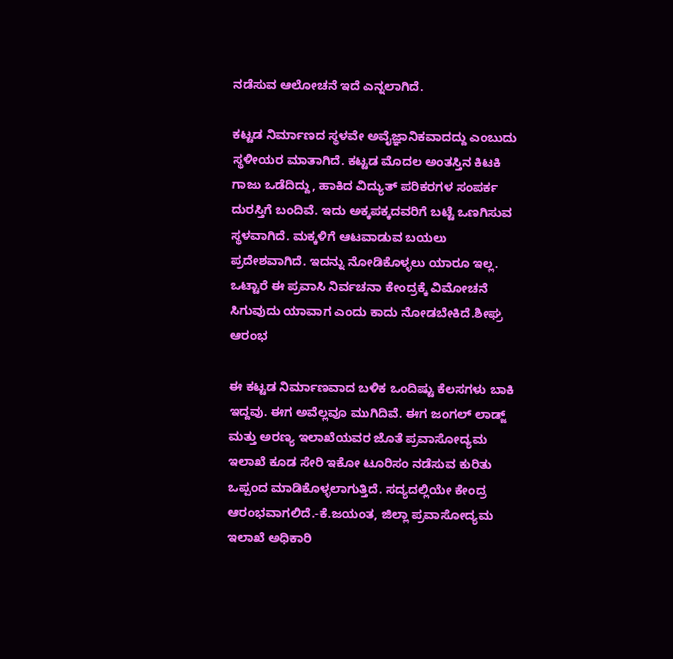ನಡೆಸುವ ಆಲೋಚನೆ ಇದೆ ಎನ್ನಲಾಗಿದೆ.

ಕಟ್ಟಡ ನಿರ್ಮಾಣದ ಸ್ಥಳವೇ ಅವೈಜ್ಞಾನಿಕವಾದದ್ದು ಎಂಬುದು ಸ್ಥಳೀಯರ ಮಾತಾಗಿದೆ. ಕಟ್ಟಡ ಮೊದಲ ಅಂತಸ್ತಿನ ಕಿಟಕಿ ಗಾಜು ಒಡೆದಿದ್ದು, ಹಾಕಿದ ವಿದ್ಯುತ್ ಪರಿಕರಗಳ ಸಂಪರ್ಕ ದುರಸ್ತಿಗೆ ಬಂದಿವೆ. ಇದು ಅಕ್ಕಪಕ್ಕದವರಿಗೆ ಬಟ್ಟೆ ಒಣಗಿಸುವ ಸ್ಥಳವಾಗಿದೆ. ಮಕ್ಕಳಿಗೆ ಆಟವಾಡುವ ಬಯಲು ಪ್ರದೇಶವಾಗಿದೆ. ಇದನ್ನು ನೋಡಿಕೊಳ್ಳಲು ಯಾರೂ ಇಲ್ಲ. ಒಟ್ಟಾರೆ ಈ ಪ್ರವಾಸಿ ನಿರ್ವಚನಾ ಕೇಂದ್ರಕ್ಕೆ ವಿಮೋಚನೆ ಸಿಗುವುದು ಯಾವಾಗ ಎಂದು ಕಾದು ನೋಡಬೇಕಿದೆ.ಶೀಘ್ರ ಆರಂಭ

ಈ ಕಟ್ಟಡ ನಿರ್ಮಾಣವಾದ ಬಳಿಕ ಒಂದಿಷ್ಟು ಕೆಲಸಗಳು ಬಾಕಿ ಇದ್ದವು. ಈಗ ಅವೆಲ್ಲವೂ ಮುಗಿದಿವೆ. ಈಗ ಜಂಗಲ್ ಲಾಡ್ಜ್ ಮತ್ತು ಅರಣ್ಯ ಇಲಾಖೆಯವರ ಜೊತೆ ಪ್ರವಾಸೋದ್ಯಮ ಇಲಾಖೆ ಕೂಡ ಸೇರಿ ಇಕೋ ಟೂರಿಸಂ ನಡೆಸುವ ಕುರಿತು ಒಪ್ಪಂದ ಮಾಡಿಕೊಳ್ಳಲಾಗುತ್ತಿದೆ. ಸದ್ಯದಲ್ಲಿಯೇ ಕೇಂದ್ರ ಆರಂಭವಾಗಲಿದೆ.-ಕೆ.ಜಯಂತ, ಜಿಲ್ಲಾ ಪ್ರವಾಸೋದ್ಯಮ ಇಲಾಖೆ ಅಧಿಕಾರಿ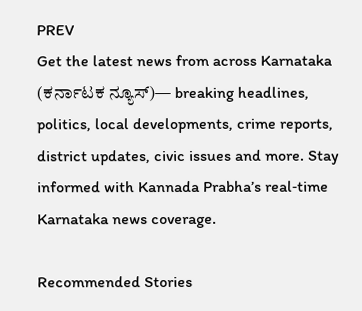PREV
Get the latest news from across Karnataka (ಕರ್ನಾಟಕ ನ್ಯೂಸ್)— breaking headlines, politics, local developments, crime reports, district updates, civic issues and more. Stay informed with Kannada Prabha’s real‑time Karnataka news coverage.

Recommended Stories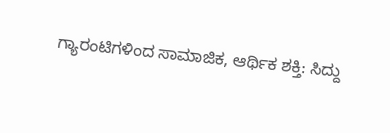ಗ್ಯಾರಂಟಿಗಳಿಂದ ಸಾಮಾಜಿಕ, ಆರ್ಥಿಕ ಶಕ್ತಿ: ಸಿದ್ದು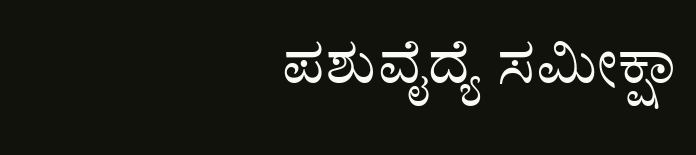ಪಶುವೈದ್ಯೆ ಸಮೀಕ್ಷಾ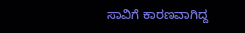ಸಾವಿಗೆ ಕಾರಣವಾಗಿದ್ದ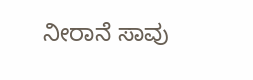ನೀರಾನೆ ಸಾವು